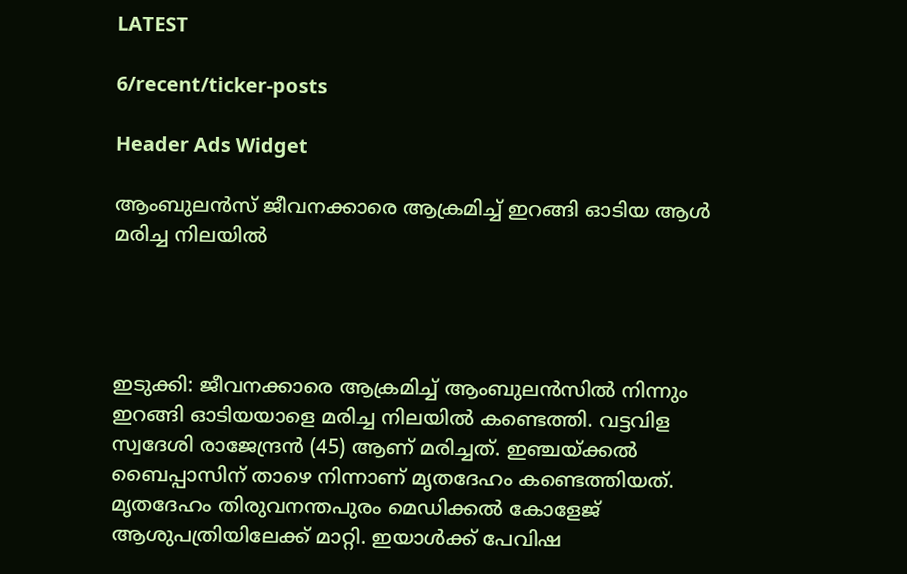LATEST

6/recent/ticker-posts

Header Ads Widget

ആംബുലന്‍സ് ജീവനക്കാരെ ആക്രമിച്ച് ഇറങ്ങി ഓടിയ ആൾ മരിച്ച നിലയില്‍




ഇടുക്കി: ജീവനക്കാരെ ആക്രമിച്ച് ആംബുലന്‍സിൽ നിന്നും ഇറങ്ങി ഓടിയയാളെ മരിച്ച നിലയിൽ കണ്ടെത്തി. വട്ടവിള സ്വദേശി രാജേന്ദ്രന്‍ (45) ആണ് മരിച്ചത്. ഇഞ്ചയ്ക്കല്‍ ബൈപ്പാസിന് താഴെ നിന്നാണ് മൃതദേഹം കണ്ടെത്തിയത്. മൃതദേഹം തിരുവനന്തപുരം മെഡിക്കല്‍ കോളേജ് ആശുപത്രിയിലേക്ക് മാറ്റി. ഇയാൾക്ക് പേവിഷ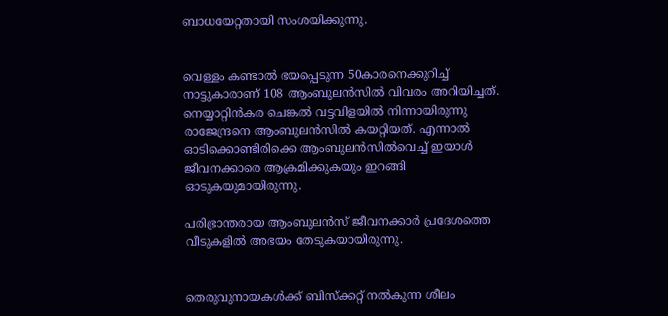ബാധയേറ്റതായി സംശയിക്കുന്നു.


വെള്ളം കണ്ടാല്‍ ഭയപ്പെടുന്ന 50കാരനെക്കുറിച്ച് നാട്ടുകാരാണ് 108 ആംബുലന്‍സില്‍ വിവരം അറിയിച്ചത്. നെയ്യാറ്റിന്‍കര ചെങ്കല്‍ വട്ടവിളയില്‍ നിന്നായിരുന്നു രാജേന്ദ്രനെ ആംബുലന്‍സില്‍ കയറ്റിയത്. എന്നാല്‍ ഓടിക്കൊണ്ടിരിക്കെ ആംബുലന്‍സില്‍വെച്ച് ഇയാള്‍ ജീവനക്കാരെ ആക്രമിക്കുകയും ഇറങ്ങി ഓടുകയുമായിരുന്നു.

പരിഭ്രാന്തരായ ആംബുലന്‍സ് ജീവനക്കാര്‍ പ്രദേശത്തെ വീടുകളില്‍ അഭയം തേടുകയായിരുന്നു.


തെരുവുനായകള്‍ക്ക് ബിസ്‌ക്കറ്റ് നല്‍കുന്ന ശീലം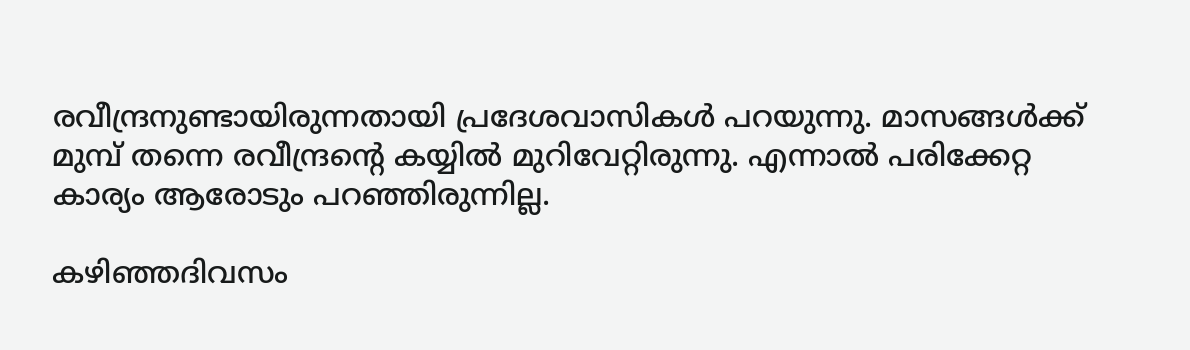രവീന്ദ്രനുണ്ടായിരുന്നതായി പ്രദേശവാസികള്‍ പറയുന്നു. മാസങ്ങള്‍ക്ക് മുമ്പ് തന്നെ രവീന്ദ്രന്റെ കയ്യില്‍ മുറിവേറ്റിരുന്നു. എന്നാല്‍ പരിക്കേറ്റ കാര്യം ആരോടും പറഞ്ഞിരുന്നില്ല.

കഴിഞ്ഞദിവസം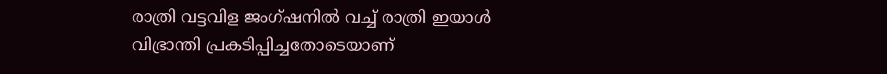രാത്രി വട്ടവിള ജംഗ്ഷനില്‍ വച്ച് രാത്രി ഇയാള്‍ വിഭ്രാന്തി പ്രകടിപ്പിച്ചതോടെയാണ്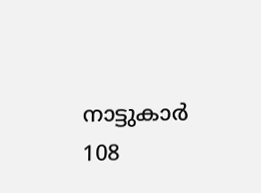നാട്ടുകാര്‍ 108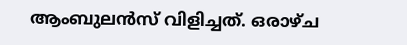ആംബുലന്‍സ് വിളിച്ചത്. ഒരാഴ്ച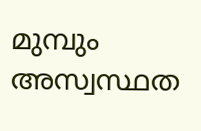മുമ്പും അസ്വസ്ഥത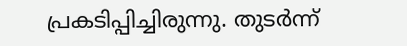പ്രകടിപ്പിച്ചിരുന്നു. തുടര്‍ന്ന്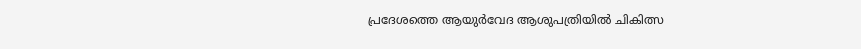പ്രദേശത്തെ ആയുര്‍വേദ ആശുപത്രിയില്‍ ചികിത്സ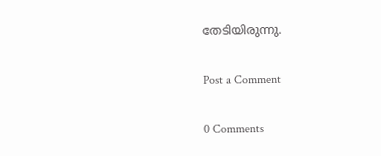തേടിയിരുന്നു.

Post a Comment

0 Comments